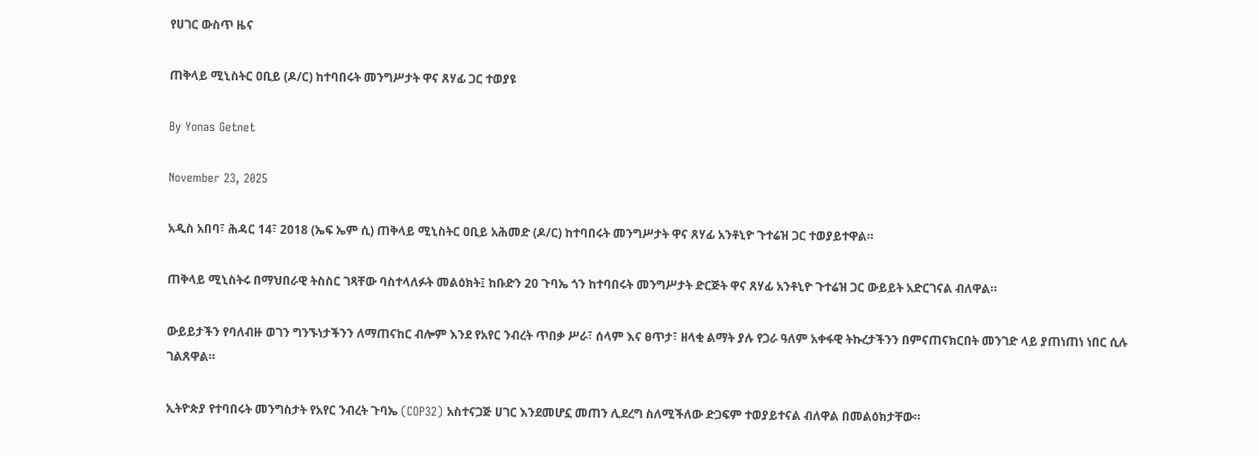የሀገር ውስጥ ዜና

ጠቅላይ ሚኒስትር ዐቢይ (ዶ/ር) ከተባበሩት መንግሥታት ዋና ጸሃፊ ጋር ተወያዩ

By Yonas Getnet

November 23, 2025

አዲስ አበባ፣ ሕዳር 14፣ 2018 (ኤፍ ኤም ሲ) ጠቅላይ ሚኒስትር ዐቢይ አሕመድ (ዶ/ር) ከተባበሩት መንግሥታት ዋና ጸሃፊ አንቶኒዮ ጉተሬዝ ጋር ተወያይተዋል።

ጠቅላይ ሚኒስትሩ በማህበራዊ ትስስር ገጻቸው ባስተላለፉት መልዕክት፤ ከቡድን 20 ጉባኤ ጎን ከተባበሩት መንግሥታት ድርጅት ዋና ጸሃፊ አንቶኒዮ ጉተሬዝ ጋር ውይይት አድርገናል ብለዋል።

ውይይታችን የባለብዙ ወገን ግንኙነታችንን ለማጠናከር ብሎም እንደ የአየር ንብረት ጥበቃ ሥራ፣ ሰላም እና ፀጥታ፣ ዘላቂ ልማት ያሉ የጋራ ዓለም አቀፋዊ ትኩረታችንን በምናጠናክርበት መንገድ ላይ ያጠነጠነ ነበር ሲሉ ገልጸዋል።

ኢትዮጵያ የተባበሩት መንግስታት የአየር ንብረት ጉባኤ (COP32) አስተናጋጅ ሀገር እንደመሆኗ መጠን ሊደረግ ስለሚችለው ድጋፍም ተወያይተናል ብለዋል በመልዕክታቸው።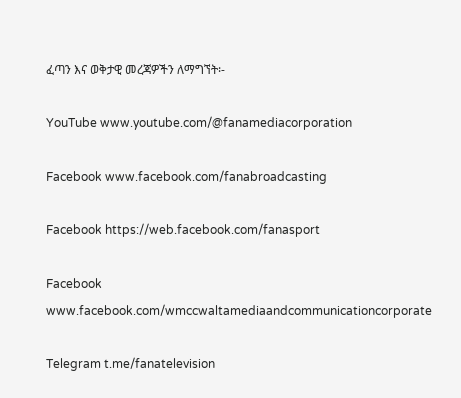ፈጣን እና ወቅታዊ መረጃዎችን ለማግኘት፡-

YouTube www.youtube.com/@fanamediacorporation

Facebook www.facebook.com/fanabroadcasting

Facebook https://web.facebook.com/fanasport

Facebook www.facebook.com/wmccwaltamediaandcommunicationcorporate

Telegram t.me/fanatelevision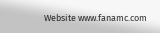Website www.fanamc.com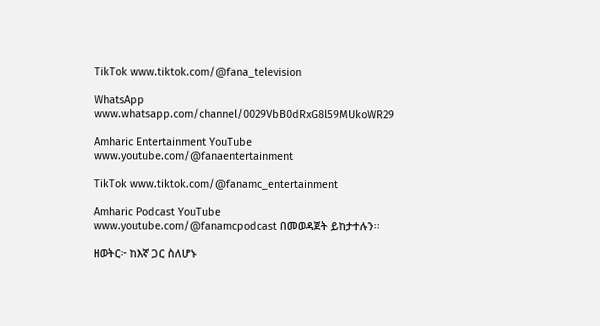TikTok www.tiktok.com/@fana_television

WhatsApp www.whatsapp.com/channel/0029VbB0dRxG8l59MUkoWR29

Amharic Entertainment YouTube www.youtube.com/@fanaentertainment

TikTok www.tiktok.com/@fanamc_entertainment

Amharic Podcast YouTube www.youtube.com/@fanamcpodcast በመወዳጀት ይከታተሉን፡፡

ዘወትር፦ ከእኛ ጋር ስለሆኑ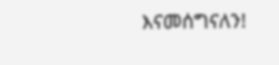እናመሰግናለን!